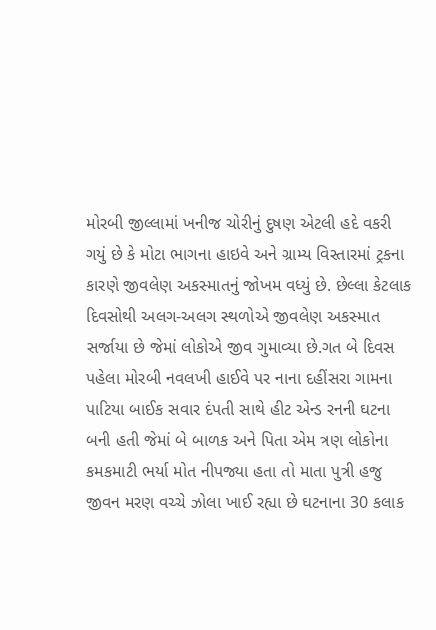મોરબી જીલ્લામાં ખનીજ ચોરીનું દુષણ એટલી હદે વકરી ગયું છે કે મોટા ભાગના હાઇવે અને ગ્રામ્ય વિસ્તારમાં ટ્રકના કારણે જીવલેણ અકસ્માતનું જોખમ વધ્યું છે. છેલ્લા કેટલાક દિવસોથી અલગ-અલગ સ્થળોએ જીવલેણ અકસ્માત સર્જાયા છે જેમાં લોકોએ જીવ ગુમાવ્યા છે.ગત બે દિવસ પહેલા મોરબી નવલખી હાઈવે પર નાના દહીંસરા ગામના પાટિયા બાઈક સવાર દંપતી સાથે હીટ એન્ડ રનની ઘટના બની હતી જેમાં બે બાળક અને પિતા એમ ત્રણ લોકોના કમકમાટી ભર્યા મોત નીપજ્યા હતા તો માતા પુત્રી હજુ જીવન મરણ વચ્ચે ઝોલા ખાઈ રહ્યા છે ઘટનાના 30 કલાક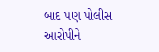બાદ પણ પોલીસ આરોપીને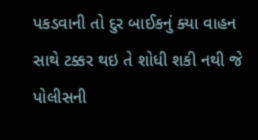પકડવાની તો દુર બાઈકનું ક્યા વાહન સાથે ટક્કર થઇ તે શોધી શકી નથી જે પોલીસની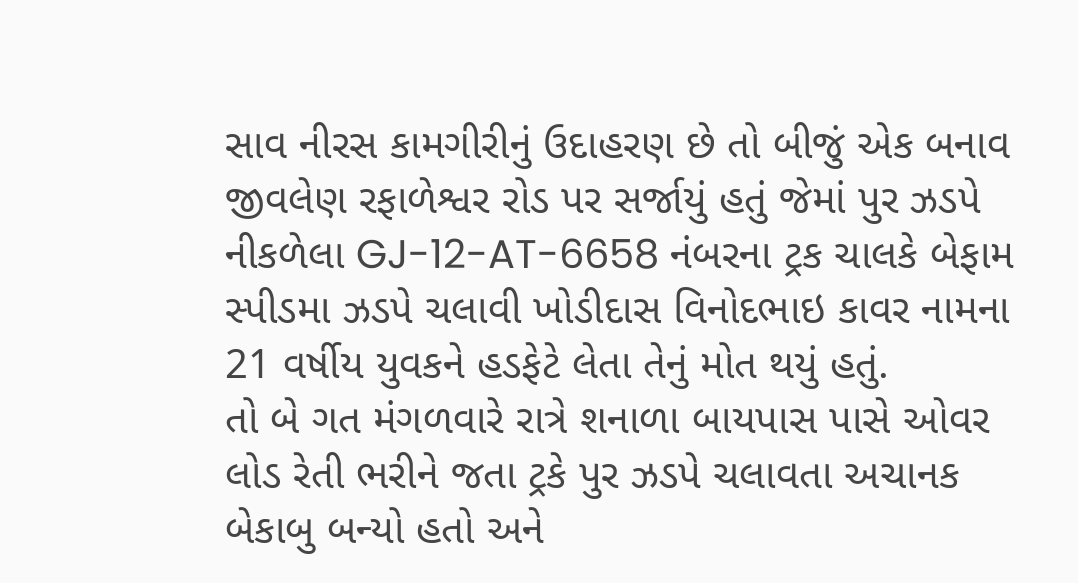સાવ નીરસ કામગીરીનું ઉદાહરણ છે તો બીજું એક બનાવ જીવલેણ રફાળેશ્વર રોડ પર સર્જાયું હતું જેમાં પુર ઝડપે નીકળેલા GJ-12-AT-6658 નંબરના ટ્રક ચાલકે બેફામ સ્પીડમા ઝડપે ચલાવી ખોડીદાસ વિનોદભાઇ કાવર નામના 21 વર્ષીય યુવકને હડફેટે લેતા તેનું મોત થયું હતું.
તો બે ગત મંગળવારે રાત્રે શનાળા બાયપાસ પાસે ઓવર લોડ રેતી ભરીને જતા ટ્રકે પુર ઝડપે ચલાવતા અચાનક બેકાબુ બન્યો હતો અને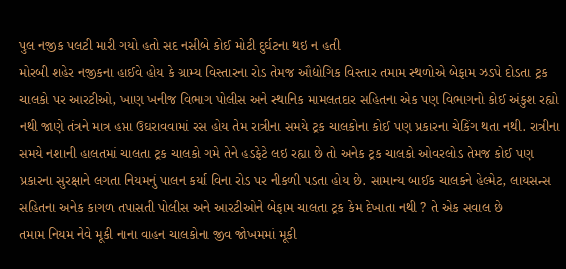પુલ નજીક પલટી મારી ગયો હતો સદ નસીબે કોઈ મોટી દુર્ઘટના થઇ ન હતી
મોરબી શહેર નજીકના હાઈવે હોય કે ગ્રામ્ય વિસ્તારના રોડ તેમજ ઔદ્યોગિક વિસ્તાર તમામ સ્થળોએ બેફામ ઝડપે દોડતા ટ્રક ચાલકો પર આરટીઓ, ખાણ ખનીજ વિભાગ પોલીસ અને સ્થાનિક મામલતદાર સહિતના એક પણ વિભાગનો કોઈ અંકુશ રહ્યો નથી જાણે તંત્રને માત્ર હપ્તા ઉઘરાવવામાં રસ હોય તેમ રાત્રીના સમયે ટ્રક ચાલકોના કોઈ પણ પ્રકારના ચેકિંગ થતા નથી. રાત્રીના સમયે નશાની હાલતમાં ચાલતા ટ્રક ચાલકો ગમે તેને હડફેટે લઇ રહ્યા છે તો અનેક ટ્રક ચાલકો ઓવરલોડ તેમજ કોઈ પણ પ્રકારના સુરક્ષાને લગતા નિયમનું પાલન કર્યા વિના રોડ પર નીકળી પડતા હોય છે. સામાન્ય બાઈક ચાલકને હેલ્મેટ, લાયસન્સ સહિતના અનેક કાગળ તપાસતી પોલીસ અને આરટીઓને બેફામ ચાલતા ટ્રક કેમ દેખાતા નથી ? તે એક સવાલ છે
તમામ નિયમ નેવે મૂકી નાના વાહન ચાલકોના જીવ જોખમમાં મૂકી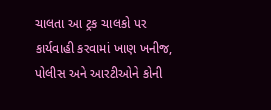ચાલતા આ ટ્રક ચાલકો પર કાર્યવાહી કરવામાં ખાણ ખનીજ, પોલીસ અને આરટીઓને કોની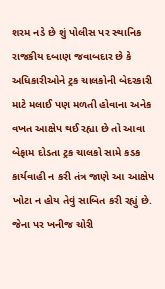શરમ નડે છે શું પોલીસ પર સ્થાનિક રાજકીય દબાણ જવાબદાર છે કે અધિકારીઓને ટ્રક ચાલકોની બેદરકારી માટે મલાઈ પણ મળતી હોવાના અનેક વખત આક્ષેપ થઈ રહ્યા છે તો આવા બેફામ દોડતા ટ્રક ચાલકો સામે કડક કાર્યવાહી ન કરી તંત્ર જાણે આ આક્ષેપ ખોટા ન હોય તેવું સાબિત કરી રહ્યું છે. જેના પર ખનીજ ચોરી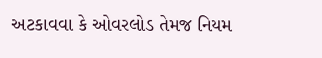અટકાવવા કે ઓવરલોડ તેમજ નિયમ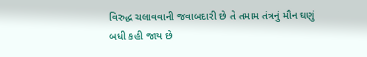વિરુદ્ધ ચલાવવાની જવાબદારી છે તે તમામ તંત્રનું મૌન ઘણું બધી કહી જાય છે